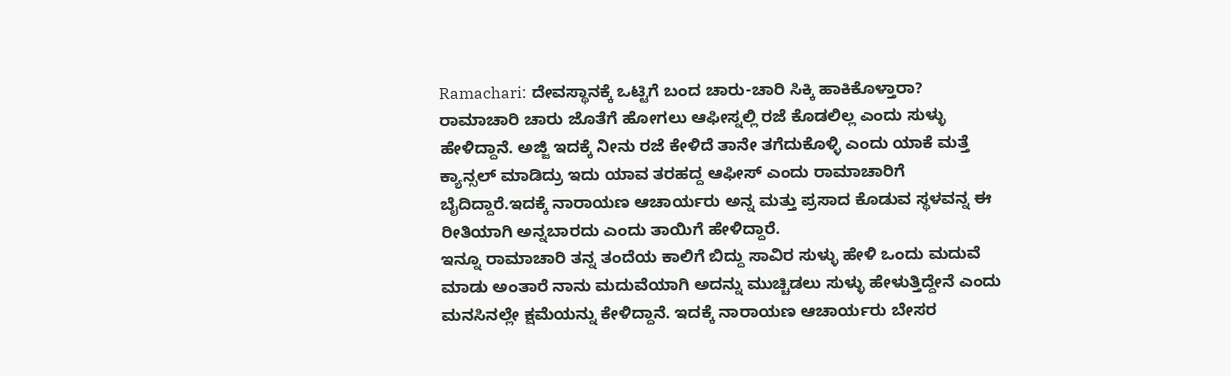Ramachari: ದೇವಸ್ಥಾನಕ್ಕೆ ಒಟ್ಟಿಗೆ ಬಂದ ಚಾರು-ಚಾರಿ ಸಿಕ್ಕಿ ಹಾಕಿಕೊಳ್ತಾರಾ?
ರಾಮಾಚಾರಿ ಚಾರು ಜೊತೆಗೆ ಹೋಗಲು ಆಫೀಸ್ನಲ್ಲಿ ರಜೆ ಕೊಡಲಿಲ್ಲ ಎಂದು ಸುಳ್ಳು ಹೇಳಿದ್ದಾನೆ. ಅಜ್ಜಿ ಇದಕ್ಕೆ ನೀನು ರಜೆ ಕೇಳಿದೆ ತಾನೇ ತಗೆದುಕೊಳ್ಳಿ ಎಂದು ಯಾಕೆ ಮತ್ತೆ ಕ್ಯಾನ್ಸಲ್ ಮಾಡಿದ್ರು ಇದು ಯಾವ ತರಹದ್ದ ಆಫೀಸ್ ಎಂದು ರಾಮಾಚಾರಿಗೆ ಬೈದಿದ್ದಾರೆ.ಇದಕ್ಕೆ ನಾರಾಯಣ ಆಚಾರ್ಯರು ಅನ್ನ ಮತ್ತು ಪ್ರಸಾದ ಕೊಡುವ ಸ್ಥಳವನ್ನ ಈ ರೀತಿಯಾಗಿ ಅನ್ನಬಾರದು ಎಂದು ತಾಯಿಗೆ ಹೇಳಿದ್ದಾರೆ.
ಇನ್ನೂ ರಾಮಾಚಾರಿ ತನ್ನ ತಂದೆಯ ಕಾಲಿಗೆ ಬಿದ್ದು ಸಾವಿರ ಸುಳ್ಳು ಹೇಳಿ ಒಂದು ಮದುವೆ ಮಾಡು ಅಂತಾರೆ ನಾನು ಮದುವೆಯಾಗಿ ಅದನ್ನು ಮುಚ್ಚಿಡಲು ಸುಳ್ಳು ಹೇಳುತ್ತಿದ್ದೇನೆ ಎಂದು ಮನಸಿನಲ್ಲೇ ಕ್ಷಮೆಯನ್ನು ಕೇಳಿದ್ದಾನೆ. ಇದಕ್ಕೆ ನಾರಾಯಣ ಆಚಾರ್ಯರು ಬೇಸರ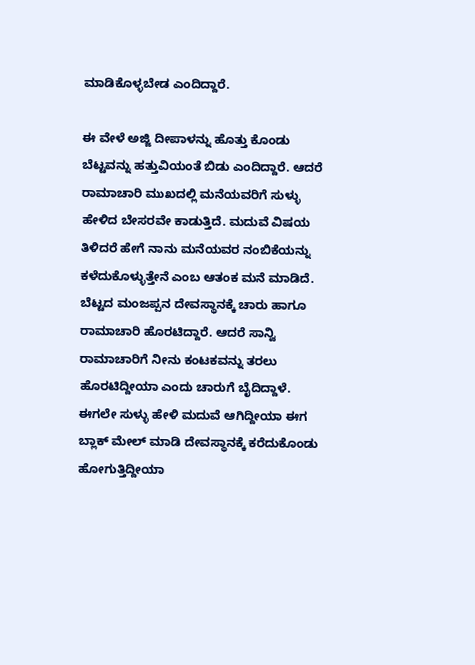ಮಾಡಿಕೊಳ್ಳಬೇಡ ಎಂದಿದ್ದಾರೆ.

ಈ ವೇಳೆ ಅಜ್ಜಿ ದೀಪಾಳನ್ನು ಹೊತ್ತು ಕೊಂಡು ಬೆಟ್ಟವನ್ನು ಹತ್ತುವಿಯಂತೆ ಬಿಡು ಎಂದಿದ್ದಾರೆ. ಆದರೆ ರಾಮಾಚಾರಿ ಮುಖದಲ್ಲಿ ಮನೆಯವರಿಗೆ ಸುಳ್ಳು ಹೇಳಿದ ಬೇಸರವೇ ಕಾಡುತ್ತಿದೆ. ಮದುವೆ ವಿಷಯ ತಿಳಿದರೆ ಹೇಗೆ ನಾನು ಮನೆಯವರ ನಂಬಿಕೆಯನ್ನು ಕಳೆದುಕೊಳ್ಳುತ್ತೇನೆ ಎಂಬ ಆತಂಕ ಮನೆ ಮಾಡಿದೆ.
ಬೆಟ್ಟದ ಮಂಜಪ್ಪನ ದೇವಸ್ಥಾನಕ್ಕೆ ಚಾರು ಹಾಗೂ ರಾಮಾಚಾರಿ ಹೊರಟಿದ್ದಾರೆ. ಆದರೆ ಸಾನ್ವಿ ರಾಮಾಚಾರಿಗೆ ನೀನು ಕಂಟಕವನ್ನು ತರಲು ಹೊರಟಿದ್ದೀಯಾ ಎಂದು ಚಾರುಗೆ ಬೈದಿದ್ದಾಳೆ. ಈಗಲೇ ಸುಳ್ಳು ಹೇಳಿ ಮದುವೆ ಆಗಿದ್ದೀಯಾ ಈಗ ಬ್ಲಾಕ್ ಮೇಲ್ ಮಾಡಿ ದೇವಸ್ಥಾನಕ್ಕೆ ಕರೆದುಕೊಂಡು ಹೋಗುತ್ತಿದ್ದೀಯಾ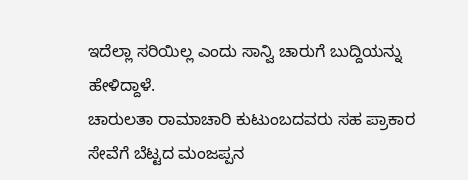ಇದೆಲ್ಲಾ ಸರಿಯಿಲ್ಲ ಎಂದು ಸಾನ್ವಿ ಚಾರುಗೆ ಬುದ್ದಿಯನ್ನು ಹೇಳಿದ್ದಾಳೆ.
ಚಾರುಲತಾ ರಾಮಾಚಾರಿ ಕುಟುಂಬದವರು ಸಹ ಪ್ರಾಕಾರ ಸೇವೆಗೆ ಬೆಟ್ಟದ ಮಂಜಪ್ಪನ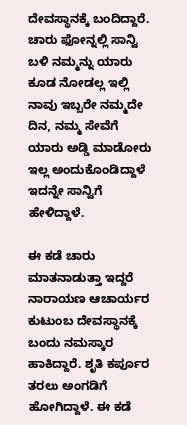ದೇವಸ್ಥಾನಕ್ಕೆ ಬಂದಿದ್ದಾರೆ. ಚಾರು ಫೋನ್ನಲ್ಲಿ ಸಾನ್ವಿ ಬಳಿ ನಮ್ಮನ್ನು ಯಾರು ಕೂಡ ನೋಡಲ್ಲ ಇಲ್ಲಿ ನಾವು ಇಬ್ಬರೇ ನಮ್ಮದೇ ದಿನ, ನಮ್ಮ ಸೇವೆಗೆ ಯಾರು ಅಡ್ಡಿ ಮಾಡೋರು ಇಲ್ಲ ಅಂದುಕೊಂಡಿದ್ದಾಳೆ ಇದನ್ನೇ ಸಾನ್ವಿಗೆ ಹೇಳಿದ್ದಾಳೆ.

ಈ ಕಡೆ ಚಾರು ಮಾತನಾಡುತ್ತಾ ಇದ್ದರೆ ನಾರಾಯಣ ಆಚಾರ್ಯರ ಕುಟುಂಬ ದೇವಸ್ಥಾನಕ್ಕೆ ಬಂದು ನಮಸ್ಕಾರ ಹಾಕಿದ್ದಾರೆ. ಶೃತಿ ಕರ್ಪೂರ ತರಲು ಅಂಗಡಿಗೆ ಹೋಗಿದ್ದಾಳೆ. ಈ ಕಡೆ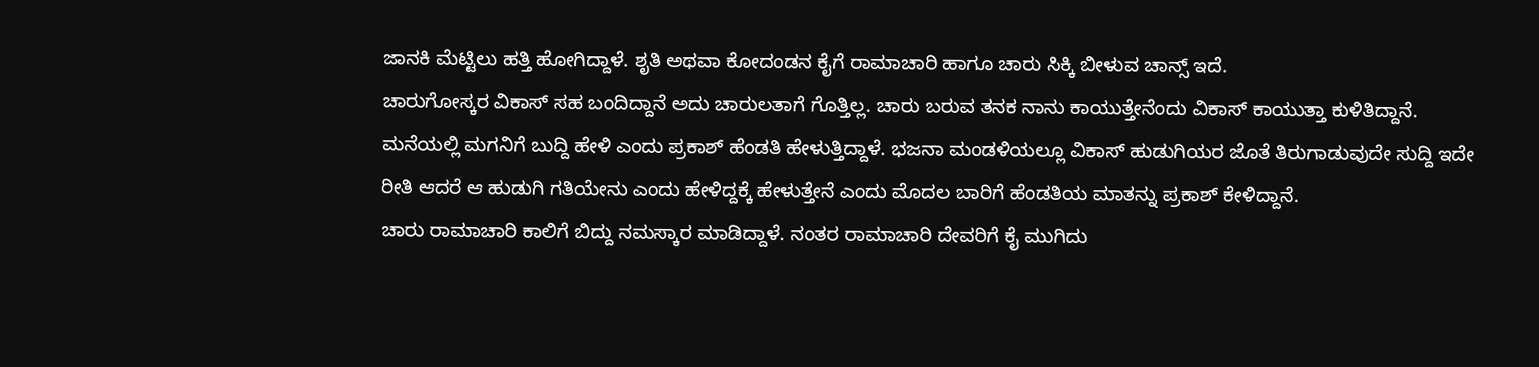ಜಾನಕಿ ಮೆಟ್ಟಿಲು ಹತ್ತಿ ಹೋಗಿದ್ದಾಳೆ. ಶೃತಿ ಅಥವಾ ಕೋದಂಡನ ಕೈಗೆ ರಾಮಾಚಾರಿ ಹಾಗೂ ಚಾರು ಸಿಕ್ಕಿ ಬೀಳುವ ಚಾನ್ಸ್ ಇದೆ.
ಚಾರುಗೋಸ್ಕರ ವಿಕಾಸ್ ಸಹ ಬಂದಿದ್ದಾನೆ ಅದು ಚಾರುಲತಾಗೆ ಗೊತ್ತಿಲ್ಲ. ಚಾರು ಬರುವ ತನಕ ನಾನು ಕಾಯುತ್ತೇನೆಂದು ವಿಕಾಸ್ ಕಾಯುತ್ತಾ ಕುಳಿತಿದ್ದಾನೆ. ಮನೆಯಲ್ಲಿ ಮಗನಿಗೆ ಬುದ್ದಿ ಹೇಳಿ ಎಂದು ಪ್ರಕಾಶ್ ಹೆಂಡತಿ ಹೇಳುತ್ತಿದ್ದಾಳೆ. ಭಜನಾ ಮಂಡಳಿಯಲ್ಲೂ ವಿಕಾಸ್ ಹುಡುಗಿಯರ ಜೊತೆ ತಿರುಗಾಡುವುದೇ ಸುದ್ದಿ ಇದೇ ರೀತಿ ಆದರೆ ಆ ಹುಡುಗಿ ಗತಿಯೇನು ಎಂದು ಹೇಳಿದ್ದಕ್ಕೆ ಹೇಳುತ್ತೇನೆ ಎಂದು ಮೊದಲ ಬಾರಿಗೆ ಹೆಂಡತಿಯ ಮಾತನ್ನು ಪ್ರಕಾಶ್ ಕೇಳಿದ್ದಾನೆ.
ಚಾರು ರಾಮಾಚಾರಿ ಕಾಲಿಗೆ ಬಿದ್ದು ನಮಸ್ಕಾರ ಮಾಡಿದ್ದಾಳೆ. ನಂತರ ರಾಮಾಚಾರಿ ದೇವರಿಗೆ ಕೈ ಮುಗಿದು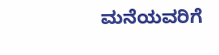ಮನೆಯವರಿಗೆ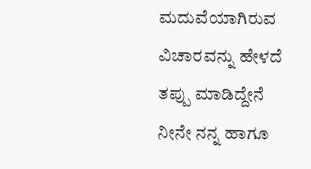ಮದುವೆಯಾಗಿರುವ ವಿಚಾರವನ್ನು ಹೇಳದೆ ತಪ್ಪು ಮಾಡಿದ್ದೇನೆ ನೀನೇ ನನ್ನ ಹಾಗೂ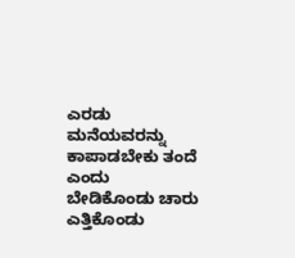ಎರಡು ಮನೆಯವರನ್ನು ಕಾಪಾಡಬೇಕು ತಂದೆ ಎಂದು ಬೇಡಿಕೊಂಡು ಚಾರು ಎತ್ತಿಕೊಂಡು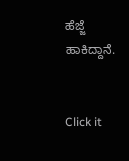ಹೆಜ್ಜೆ ಹಾಕಿದ್ದಾನೆ.


Click it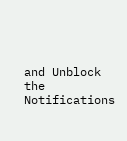and Unblock the Notifications